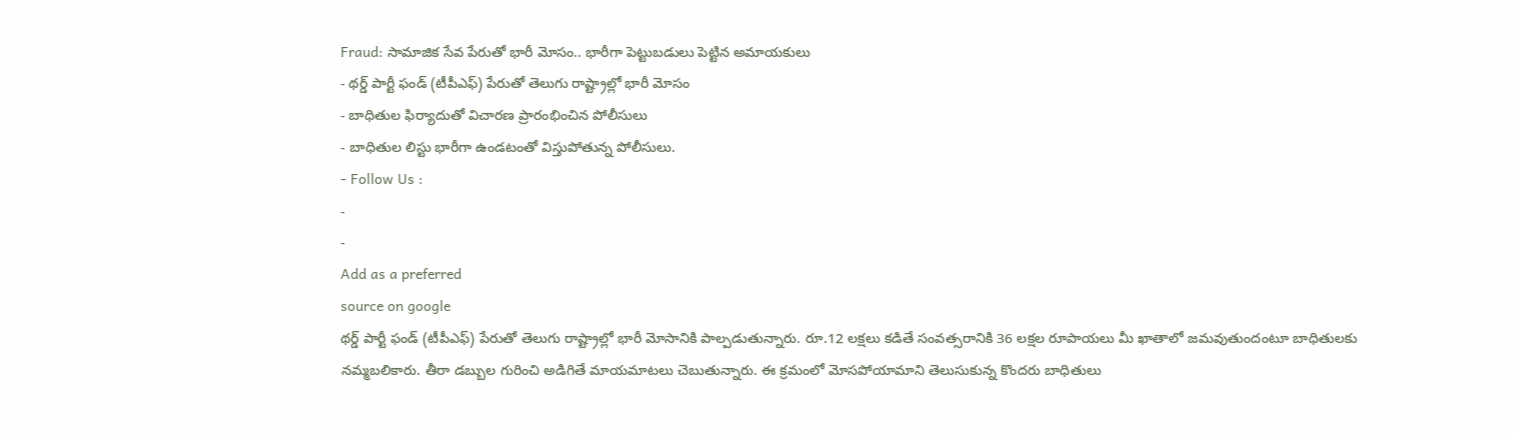Fraud: సామాజిక సేవ పేరుతో భారీ మోసం.. భారీగా పెట్టుబడులు పెట్టిన అమాయకులు
- థర్డ్ పార్టీ ఫండ్ (టీపీఎఫ్) పేరుతో తెలుగు రాష్ట్రాల్లో భారీ మోసం
- బాధితుల ఫిర్యాదుతో విచారణ ప్రారంభించిన పోలీసులు
- బాధితుల లిస్టు భారీగా ఉండటంతో విస్తుపోతున్న పోలీసులు.
- Follow Us :
-
-
Add as a preferred
source on google
థర్డ్ పార్టీ ఫండ్ (టీపీఎఫ్) పేరుతో తెలుగు రాష్ట్రాల్లో భారీ మోసానికి పాల్పడుతున్నారు. రూ.12 లక్షలు కడితే సంవత్సరానికి 36 లక్షల రూపాయలు మీ ఖాతాలో జమవుతుందంటూ బాధితులకు నమ్మబలికారు. తీరా డబ్బుల గురించి అడిగితే మాయమాటలు చెబుతున్నారు. ఈ క్రమంలో మోసపోయామాని తెలుసుకున్న కొందరు బాధితులు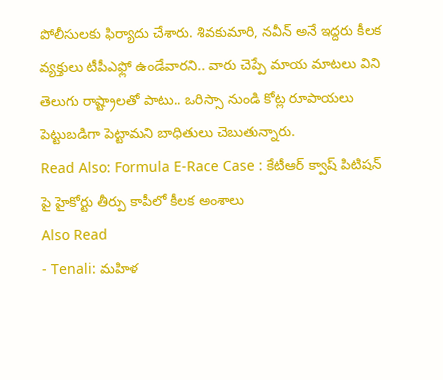పోలీసులకు ఫిర్యాదు చేశారు. శివకుమారి, నవీన్ అనే ఇద్దరు కీలక వ్యక్తులు టీపీఎఫ్లో ఉండేవారని.. వారు చెప్పే మాయ మాటలు విని తెలుగు రాష్ట్రాలతో పాటు.. ఒరిస్సా నుండి కోట్ల రూపాయలు పెట్టుబడిగా పెట్టామని బాధితులు చెబుతున్నారు.
Read Also: Formula E-Race Case : కేటీఆర్ క్వాష్ పిటిషన్ పై హైకోర్టు తీర్పు కాపీలో కీలక అంశాలు
Also Read
- Tenali: మహిళ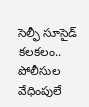సెల్ఫీ సూసైడ్ కలకలం.. పోలీసుల వేధింపులే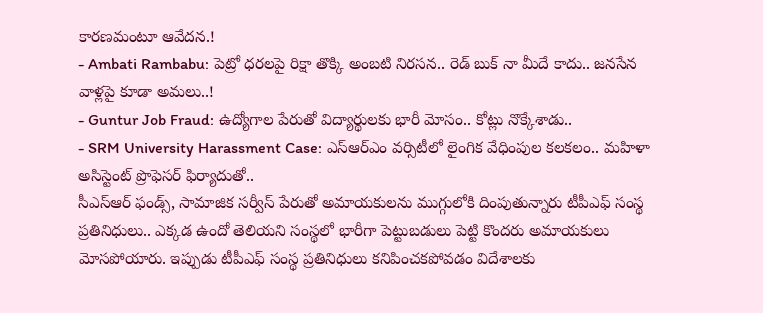కారణమంటూ ఆవేదన.!
- Ambati Rambabu: పెట్రో ధరలపై రిక్షా తొక్కి అంబటి నిరసన.. రెడ్ బుక్ నా మీదే కాదు.. జనసేన వాళ్లపై కూడా అమలు..!
- Guntur Job Fraud: ఉద్యోగాల పేరుతో విద్యార్థులకు భారీ మోసం.. కోట్లు నొక్కేశాడు..
- SRM University Harassment Case: ఎస్ఆర్ఎం వర్సిటీలో లైంగిక వేధింపుల కలకలం.. మహిళా అసిస్టెంట్ ప్రొఫెసర్ ఫిర్యాదుతో..
సీఎస్ఆర్ ఫండ్స్, సామాజిక సర్వీస్ పేరుతో అమాయకులను ముగ్గులోకి దింపుతున్నారు టీపీఎఫ్ సంస్థ ప్రతినిధులు.. ఎక్కడ ఉందో తెలియని సంస్థలో భారీగా పెట్టుబడులు పెట్టి కొందరు అమాయకులు మోసపోయారు. ఇప్పుడు టీపీఎఫ్ సంస్థ ప్రతినిధులు కనిపించకపోవడం విదేశాలకు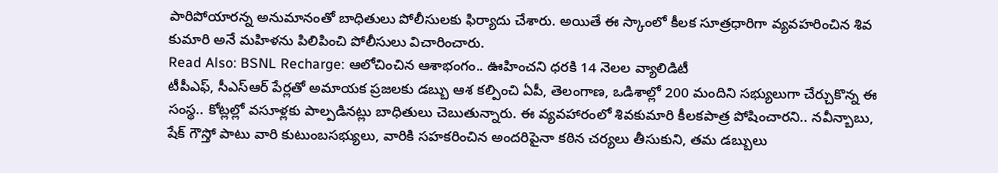పారిపోయారన్న అనుమానంతో బాధితులు పోలీసులకు ఫిర్యాదు చేశారు. అయితే ఈ స్కాంలో కీలక సూత్రధారిగా వ్యవహరించిన శివ కుమారి అనే మహిళను పిలిపించి పోలీసులు విచారించారు.
Read Also: BSNL Recharge: ఆలోచించిన ఆశాభంగం.. ఊహించని ధరకి 14 నెలల వ్యాలిడిటీ
టీపీఎఫ్, సీఎస్ఆర్ పేర్లతో అమాయక ప్రజలకు డబ్బు ఆశ కల్పించి ఏపీ, తెలంగాణ, ఒడిశాల్లో 200 మందిని సభ్యులుగా చేర్చుకొన్న ఈ సంస్థ.. కోట్లల్లో వసూళ్లకు పాల్పడినట్లు బాధితులు చెబుతున్నారు. ఈ వ్యవహారంలో శివకుమారి కీలకపాత్ర పోషించారని.. నవీన్బాబు, షేక్ గౌస్తో పాటు వారి కుటుంబసభ్యులు, వారికి సహకరించిన అందరిపైనా కఠిన చర్యలు తీసుకుని, తమ డబ్బులు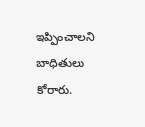ఇప్పించాలని బాధితులు కోరారు.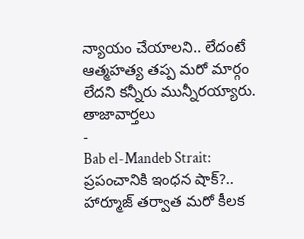న్యాయం చేయాలని.. లేదంటే ఆత్మహత్య తప్ప మరో మార్గం లేదని కన్నీరు మున్నీరయ్యారు.
తాజావార్తలు
-
Bab el-Mandeb Strait: ప్రపంచానికి ఇంధన షాక్?.. హార్మూజ్ తర్వాత మరో కీలక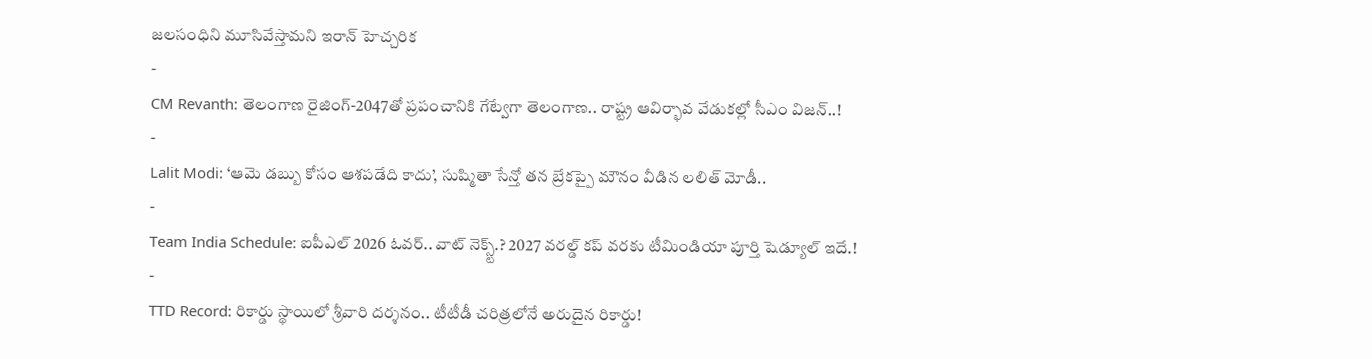జలసంధిని మూసివేస్తామని ఇరాన్ హెచ్చరిక
-
CM Revanth: తెలంగాణ రైజింగ్-2047తో ప్రపంచానికి గేట్వేగా తెలంగాణ.. రాష్ట్ర ఆవిర్భావ వేడుకల్లో సీఎం విజన్..!
-
Lalit Modi: ‘ఆమె డబ్బు కోసం ఆశపడేది కాదు’, సుష్మితా సేన్తో తన బ్రేకప్పై మౌనం వీడిన లలిత్ మోడీ..
-
Team India Schedule: ఐపీఎల్ 2026 ఓవర్.. వాట్ నెక్స్ట్.? 2027 వరల్డ్ కప్ వరకు టీమిండియా పూర్తి షెడ్యూల్ ఇదే.!
-
TTD Record: రికార్డు స్థాయిలో శ్రీవారి దర్శనం.. టీటీడీ చరిత్రలోనే అరుదైన రికార్డు!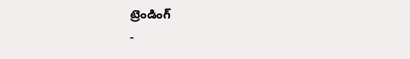ట్రెండింగ్
-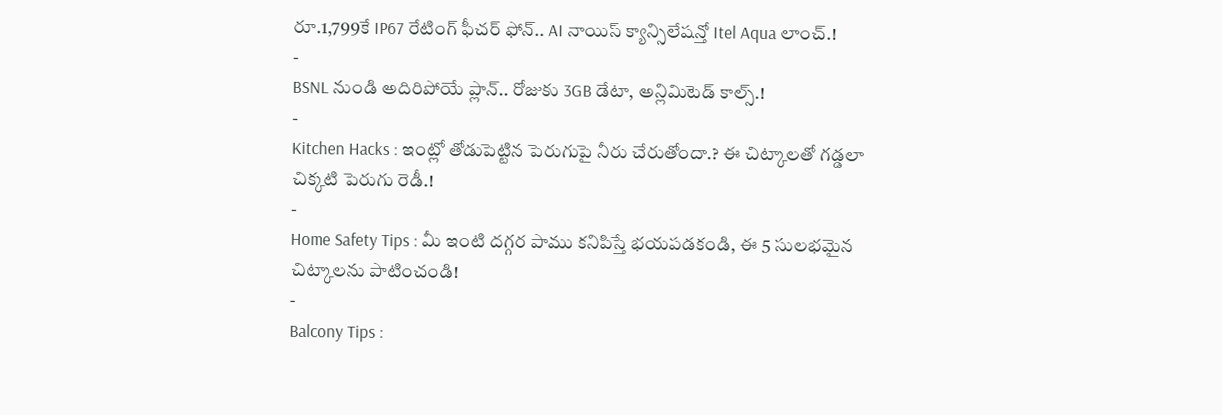రూ.1,799కే IP67 రేటింగ్ ఫీచర్ ఫోన్.. AI నాయిస్ క్యాన్సిలేషన్తో Itel Aqua లాంచ్.!
-
BSNL నుండి అదిరిపోయే ప్లాన్.. రోజుకు 3GB డేటా, అన్లిమిటెడ్ కాల్స్.!
-
Kitchen Hacks : ఇంట్లో తోడుపెట్టిన పెరుగుపై నీరు చేరుతోందా.? ఈ చిట్కాలతో గడ్డలా చిక్కటి పెరుగు రెడీ.!
-
Home Safety Tips : మీ ఇంటి దగ్గర పాము కనిపిస్తే భయపడకండి, ఈ 5 సులభమైన చిట్కాలను పాటించండి!
-
Balcony Tips :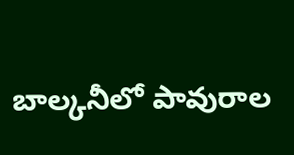బాల్కనీలో పావురాల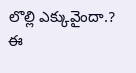లొల్లి ఎక్కువైందా.? ఈ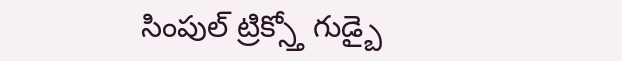సింపుల్ ట్రిక్స్తో గుడ్బై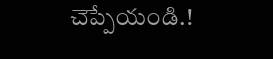చెప్పేయండి.!